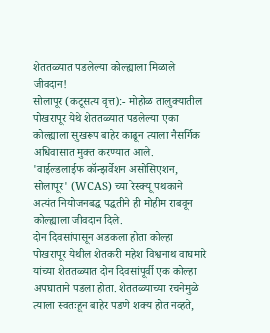शेततळ्यात पडलेल्या कोल्ह्याला मिळाले जीवदान!
सोलापूर (कटूसत्य वृत्त):- मोहोळ तालुक्यातील पोखरापूर येथे शेततळ्यात पडलेल्या एका कोल्ह्याला सुखरूप बाहेर काढून त्याला नैसर्गिक अधिवासात मुक्त करण्यात आले. 'वाईल्डलाईफ कॉन्झर्वेशन असोसिएशन, सोलापूर' (WCAS) च्या रेस्क्यू पथकाने अत्यंत नियोजनबद्ध पद्धतीने ही मोहीम राबवून कोल्ह्याला जीवदान दिले.
दोन दिवसांपासून अडकला होता कोल्हा
पोखरापूर येथील शेतकरी महेश विश्वनाथ वाघमारे यांच्या शेततळ्यात दोन दिवसांपूर्वी एक कोल्हा अपघाताने पडला होता. शेततळ्याच्या रचनेमुळे त्याला स्वतःहून बाहेर पडणे शक्य होत नव्हते,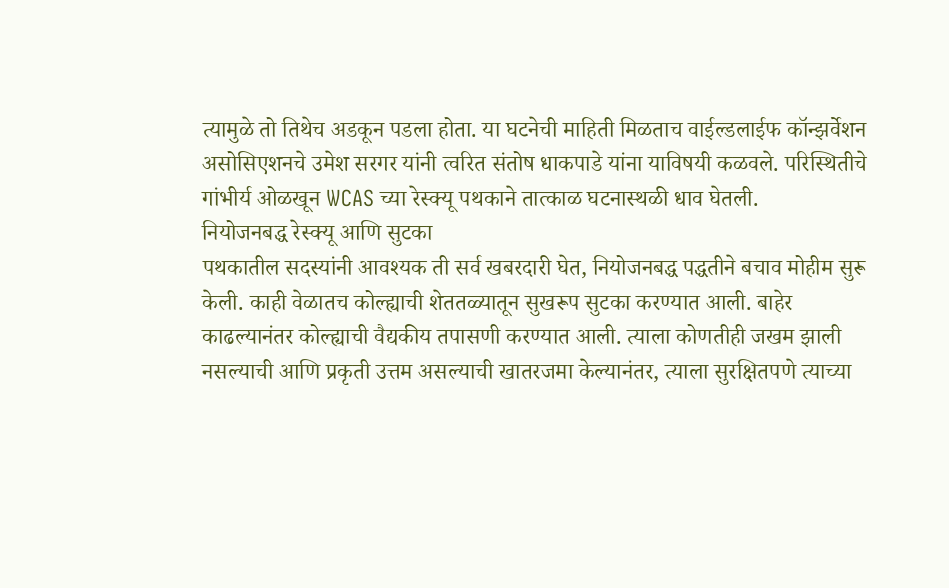त्यामुळे तो तिथेच अडकून पडला होता. या घटनेची माहिती मिळताच वाईल्डलाईफ कॉन्झर्वेशन असोसिएशनचे उमेश सरगर यांनी त्वरित संतोष धाकपाडे यांना याविषयी कळवले. परिस्थितीचे गांभीर्य ओळखून WCAS च्या रेस्क्यू पथकाने तात्काळ घटनास्थळी धाव घेतली.
नियोजनबद्ध रेस्क्यू आणि सुटका
पथकातील सदस्यांनी आवश्यक ती सर्व खबरदारी घेत, नियोजनबद्ध पद्धतीने बचाव मोहीम सुरू केली. काही वेळातच कोल्ह्याची शेततळ्यातून सुखरूप सुटका करण्यात आली. बाहेर काढल्यानंतर कोल्ह्याची वैद्यकीय तपासणी करण्यात आली. त्याला कोणतीही जखम झाली नसल्याची आणि प्रकृती उत्तम असल्याची खातरजमा केल्यानंतर, त्याला सुरक्षितपणे त्याच्या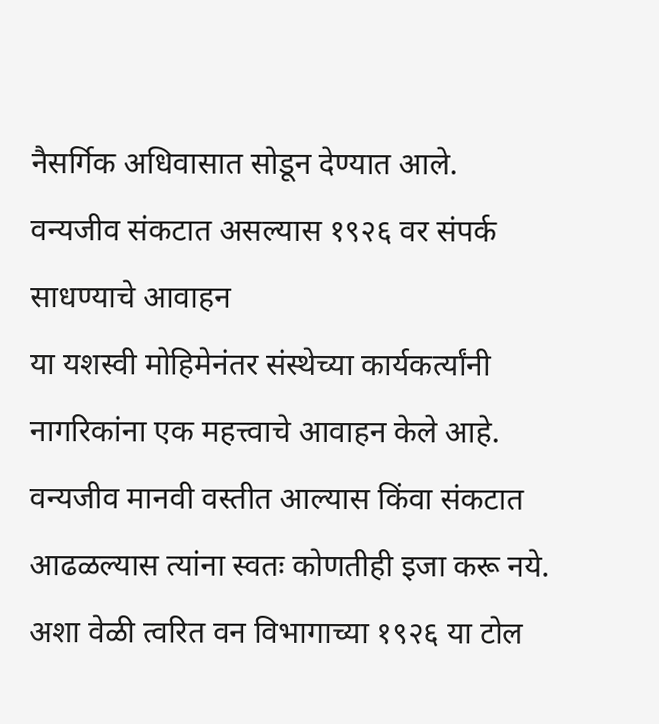नैसर्गिक अधिवासात सोडून देण्यात आले.
वन्यजीव संकटात असल्यास १९२६ वर संपर्क साधण्याचे आवाहन
या यशस्वी मोहिमेनंतर संस्थेच्या कार्यकर्त्यांनी नागरिकांना एक महत्त्वाचे आवाहन केले आहे. वन्यजीव मानवी वस्तीत आल्यास किंवा संकटात आढळल्यास त्यांना स्वतः कोणतीही इजा करू नये. अशा वेळी त्वरित वन विभागाच्या १९२६ या टोल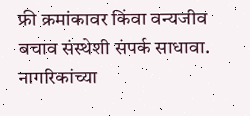फ्री क्रमांकावर किंवा वन्यजीव बचाव संस्थेशी संपर्क साधावा. नागरिकांच्या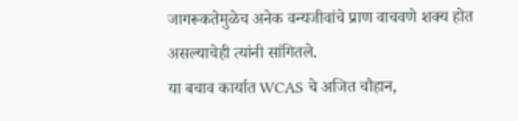जागरूकतेमुळेच अनेक वन्यजीवांचे प्राण वाचवणे शक्य होत असल्याचेही त्यांनी सांगितले.
या बचाव कार्यात WCAS चे अजित चौहान,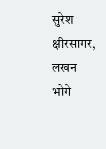सुरेश क्षीरसागर, लखन भोगे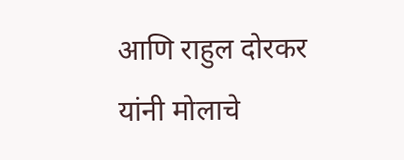आणि राहुल दोरकर यांनी मोलाचे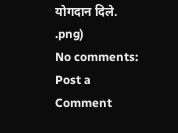योगदान दिले.
.png)
No comments:
Post a Comment